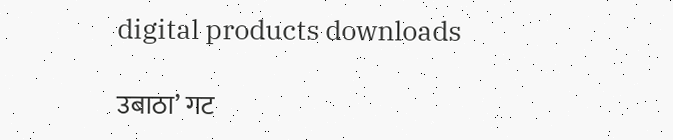digital products downloads

उबाठा’ गट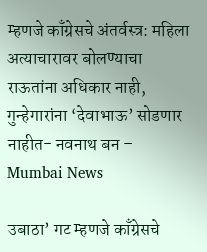म्हणजे काँग्रेसचे अंतर्वस्त्र: महिला अत्याचारावर बोलण्याचा राऊतांना अधिकार नाही, गुन्हेगारांना ‘देवाभाऊ’ सोडणार नाहीत- नवनाथ बन – Mumbai News

उबाठा’ गट म्हणजे काँग्रेसचे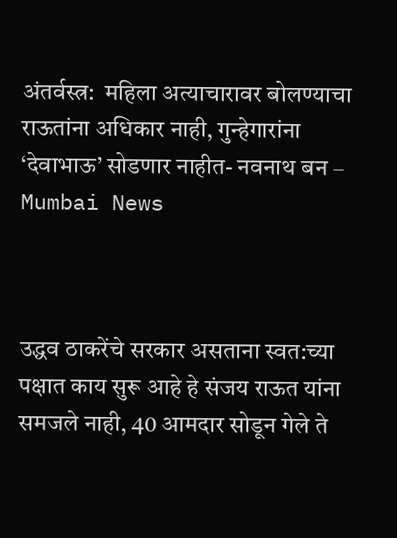अंतर्वस्त्र:  महिला अत्याचारावर बोलण्याचा राऊतांना अधिकार नाही, गुन्हेगारांना ‘देवाभाऊ’ सोडणार नाहीत- नवनाथ बन – Mumbai News



उद्धव ठाकरेंचे सरकार असताना स्वत:च्या पक्षात काय सुरू आहे हे संजय राऊत यांना समजले नाही, 40 आमदार सोडून गेले ते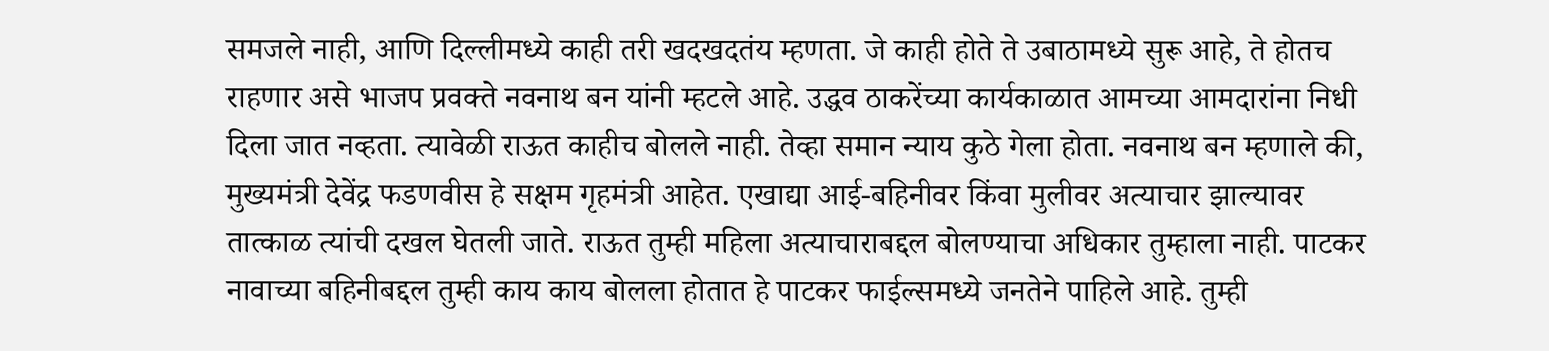समजले नाही, आणि दिल्लीमध्ये काही तरी खदखदतंय म्हणता. जे काही होते ते उबाठामध्ये सुरू आहे, ते होतच राहणार असे भाजप प्रवक्ते नवनाथ बन यांनी म्हटले आहे. उद्धव ठाकरेंच्या कार्यकाळात आमच्या आमदारांना निधी दिला जात नव्हता. त्यावेळी राऊत काहीच बोलले नाही. तेव्हा समान न्याय कुठे गेला होता. नवनाथ बन म्हणाले की, मुख्यमंत्री देवेंद्र फडणवीस हे सक्षम गृहमंत्री आहेत. एखाद्या आई-बहिनीवर किंवा मुलीवर अत्याचार झाल्यावर तात्काळ त्यांची दखल घेतली जाते. राऊत तुम्ही महिला अत्याचाराबद्दल बोलण्याचा अधिकार तुम्हाला नाही. पाटकर नावाच्या बहिनीबद्दल तुम्ही काय काय बोलला होतात हे पाटकर फाईल्समध्ये जनतेने पाहिले आहे. तुम्ही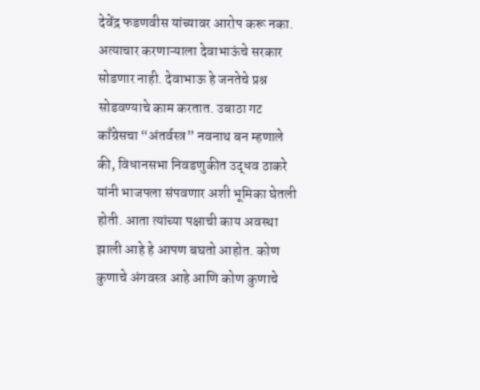देवेंद्र फडणवीस यांच्यावर आरोप करू नका. अत्याचार करणाऱ्याला देवाभाऊंचे सरकार सोडणार नाही. देवाभाऊ हे जनतेचे प्रश्न सोडवण्याचे काम करतात. उबाठा गट काँग्रेसचा “अंतर्वस्त्र” नवनाथ बन म्हणाले की, विधानसभा निवडणुकीत उद्धव ठाकरे यांनी भाजपला संपवणार अशी भूमिका घेतली होती. आता त्यांच्या पक्षाची काय अवस्था झाली आहे हे आपण बघतो आहोत. कोण कुणाचे अंगवस्त्र आहे आणि कोण कुणाचे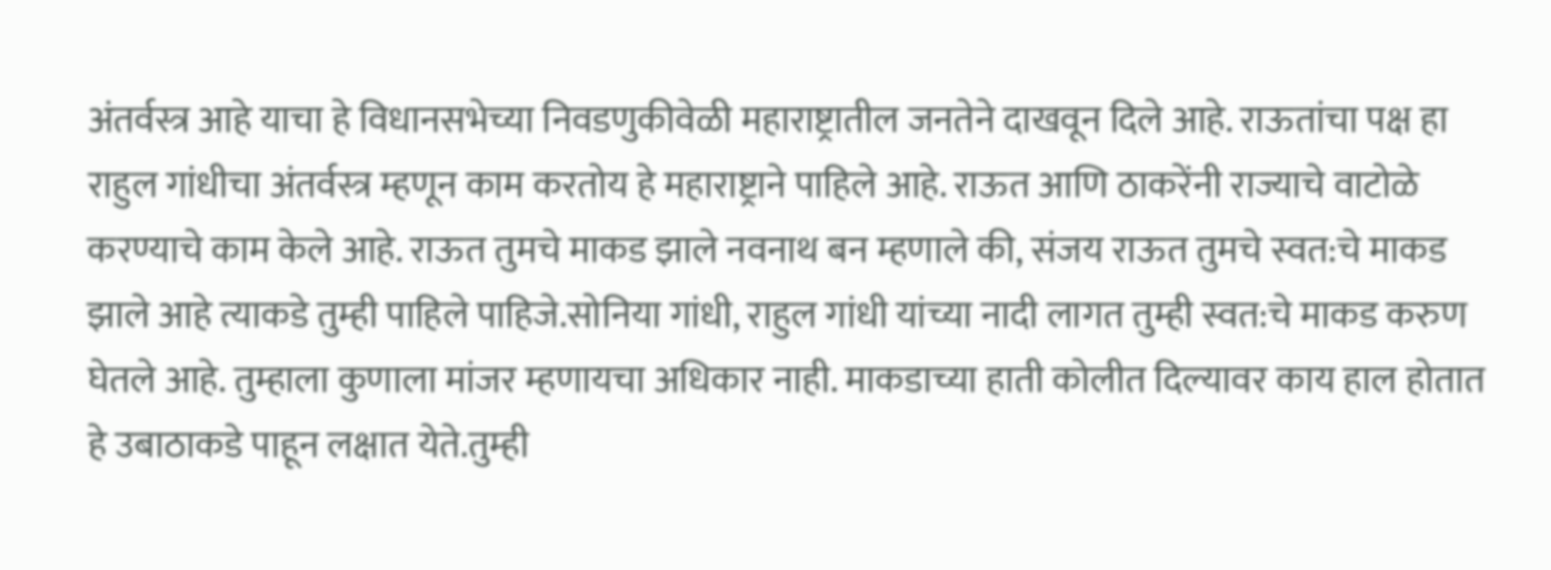अंतर्वस्त्र आहे याचा हे विधानसभेच्या निवडणुकीवेळी महाराष्ट्रातील जनतेने दाखवून दिले आहे. राऊतांचा पक्ष हा राहुल गांधीचा अंतर्वस्त्र म्हणून काम करतोय हे महाराष्ट्राने पाहिले आहे. राऊत आणि ठाकरेंनी राज्याचे वाटोळे करण्याचे काम केले आहे. राऊत तुमचे माकड झाले नवनाथ बन म्हणाले की, संजय राऊत तुमचे स्वत:चे माकड झाले आहे त्याकडे तुम्ही पाहिले पाहिजे.सोनिया गांधी, राहुल गांधी यांच्या नादी लागत तुम्ही स्वत:चे माकड करुण घेतले आहे. तुम्हाला कुणाला मांजर म्हणायचा अधिकार नाही. माकडाच्या हाती कोलीत दिल्यावर काय हाल होतात हे उबाठाकडे पाहून लक्षात येते.तुम्ही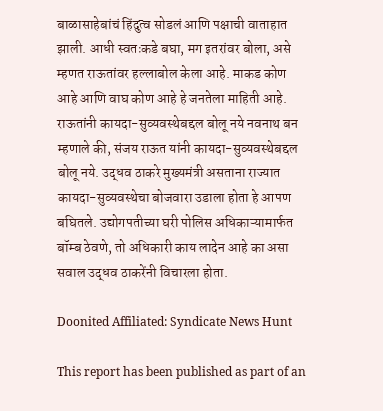बाळासाहेबांचं हिंदुत्व सोडलं आणि पक्षाची वाताहात झाली. आधी स्वतःकडे बघा, मग इतरांवर बोला, असे म्हणत राऊतांवर हल्लाबोल केला आहे. माकड कोण आहे आणि वाघ कोण आहे हे जनतेला माहिती आहे. राऊतांनी कायदा-सुव्यवस्थेबद्दल बोलू नये नवनाथ बन म्हणाले की, संजय राऊत यांनी कायदा-सुव्यवस्थेबद्दल बोलू नये. उद्धव ठाकरे मुख्यमंत्री असताना राज्यात कायदा-सुव्यवस्थेचा बोजवारा उडाला होता हे आपण बघितले. उद्योगपतीच्या घरी पोलिस अधिकाऱ्यामार्फत बॉम्ब ठेवणे, तो अधिकारी काय लादेन आहे का असा सवाल उद्धव ठाकरेंनी विचारला होता.

Doonited Affiliated: Syndicate News Hunt

This report has been published as part of an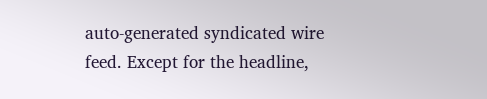auto-generated syndicated wire feed. Except for the headline,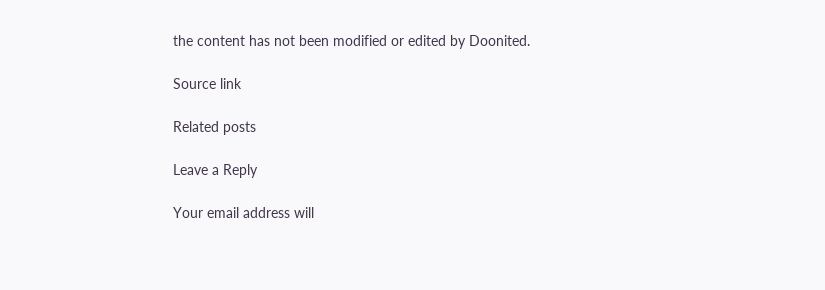the content has not been modified or edited by Doonited.

Source link

Related posts

Leave a Reply

Your email address will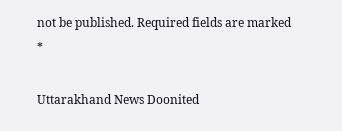not be published. Required fields are marked *

Uttarakhand News Doonited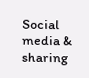Social media & sharing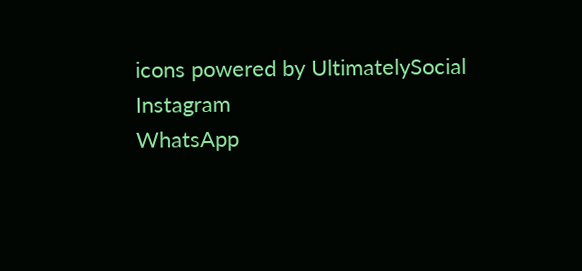icons powered by UltimatelySocial
Instagram
WhatsApp